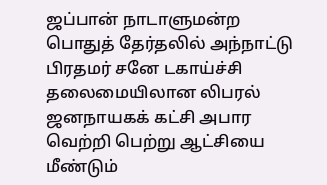ஜப்பான் நாடாளுமன்ற பொதுத் தேர்தலில் அந்நாட்டு பிரதமர் சனே டகாய்ச்சி தலைமையிலான லிபரல் ஜனநாயகக் கட்சி அபார வெற்றி பெற்று ஆட்சியை மீண்டும்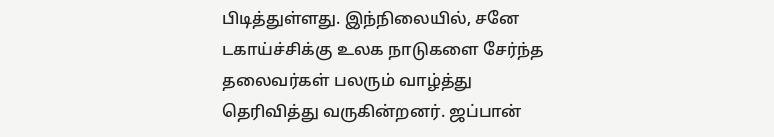பிடித்துள்ளது. இந்நிலையில், சனே டகாய்ச்சிக்கு உலக நாடுகளை சேர்ந்த தலைவர்கள் பலரும் வாழ்த்து தெரிவித்து வருகின்றனர். ஜப்பான்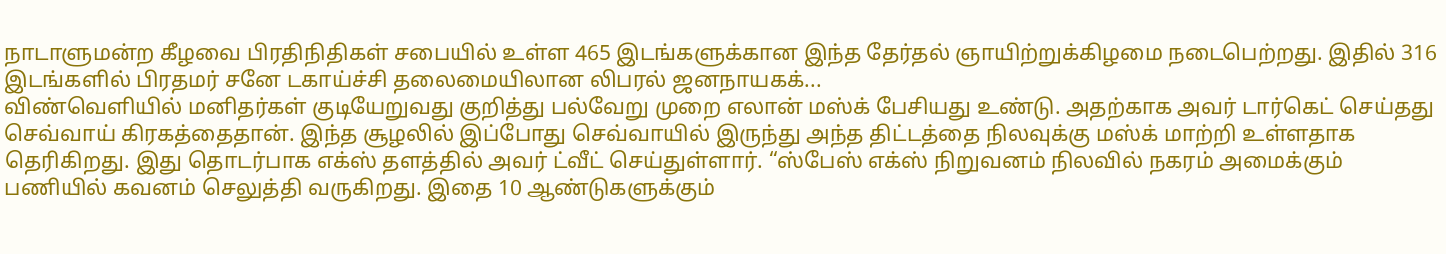நாடாளுமன்ற கீழவை பிரதிநிதிகள் சபையில் உள்ள 465 இடங்களுக்கான இந்த தேர்தல் ஞாயிற்றுக்கிழமை நடைபெற்றது. இதில் 316 இடங்களில் பிரதமர் சனே டகாய்ச்சி தலைமையிலான லிபரல் ஜனநாயகக்...
விண்வெளியில் மனிதர்கள் குடியேறுவது குறித்து பல்வேறு முறை எலான் மஸ்க் பேசியது உண்டு. அதற்காக அவர் டார்கெட் செய்தது செவ்வாய் கிரகத்தைதான். இந்த சூழலில் இப்போது செவ்வாயில் இருந்து அந்த திட்டத்தை நிலவுக்கு மஸ்க் மாற்றி உள்ளதாக தெரிகிறது. இது தொடர்பாக எக்ஸ் தளத்தில் அவர் ட்வீட் செய்துள்ளார். “ஸ்பேஸ் எக்ஸ் நிறுவனம் நிலவில் நகரம் அமைக்கும் பணியில் கவனம் செலுத்தி வருகிறது. இதை 10 ஆண்டுகளுக்கும்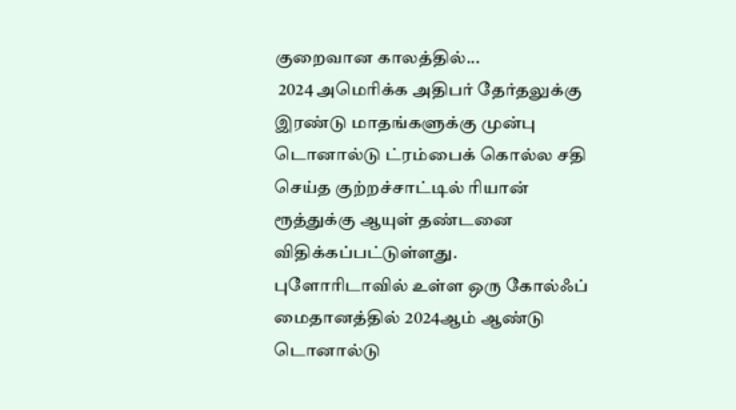குறைவான காலத்தில்...
 2024 அமெரிக்க அதிபர் தேர்தலுக்கு இரண்டு மாதங்களுக்கு முன்பு டொனால்டு ட்ரம்பைக் கொல்ல சதி செய்த குற்றச்சாட்டில் ரியான் ரூத்துக்கு ஆயுள் தண்டனை விதிக்கப்பட்டுள்ளது. புளோரிடாவில் உள்ள ஒரு கோல்ஃப் மைதானத்தில் 2024ஆம் ஆண்டு டொனால்டு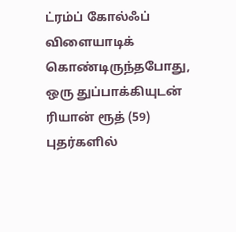ட்ரம்ப் கோல்ஃப் விளையாடிக் கொண்டிருந்தபோது, ஒரு துப்பாக்கியுடன் ரியான் ரூத் (59) புதர்களில்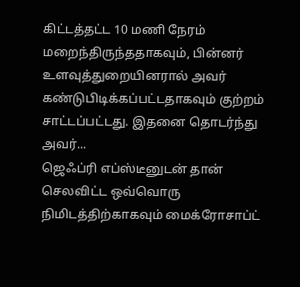கிட்டத்தட்ட 10 மணி நேரம் மறைந்திருந்ததாகவும், பின்னர் உளவுத்துறையினரால் அவர் கண்டுபிடிக்கப்பட்டதாகவும் குற்றம் சாட்டப்பட்டது. இதனை தொடர்ந்து அவர்...
ஜெஃப்ரி எப்ஸ்டீனுடன் தான் செலவிட்ட ஒவ்வொரு நிமிடத்திற்காகவும் மைக்ரோசாப்ட்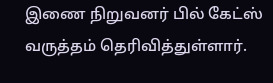இணை நிறுவனர் பில் கேட்ஸ் வருத்தம் தெரிவித்துள்ளார்.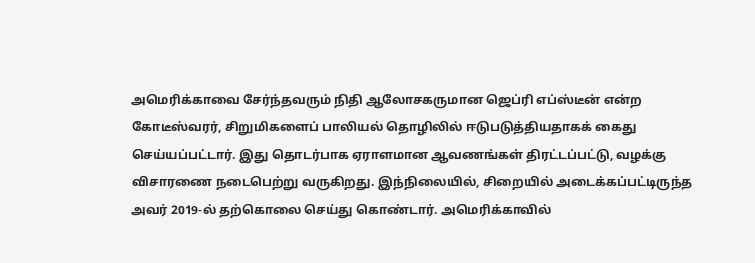அமெரிக்காவை சேர்ந்தவரும் நிதி ஆலோசகருமான ஜெப்ரி எப்ஸ்டீன் என்ற கோடீஸ்வரர், சிறுமிகளைப் பாலியல் தொழிலில் ஈடுபடுத்தியதாகக் கைது செய்யப்பட்டார். இது தொடர்பாக ஏராளமான ஆவணங்கள் திரட்டப்பட்டு, வழக்கு விசாரணை நடைபெற்று வருகிறது. இந்நிலையில், சிறையில் அடைக்கப்பட்டிருந்த அவர் 2019-ல் தற்கொலை செய்து கொண்டார். அமெரிக்காவில்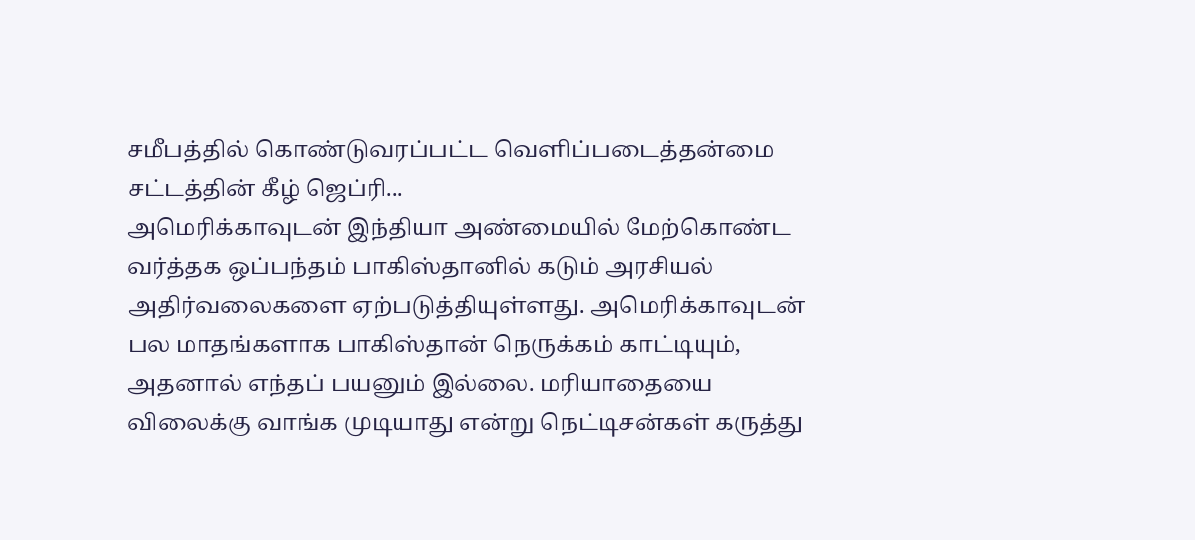சமீபத்தில் கொண்டுவரப்பட்ட வெளிப்படைத்தன்மை சட்டத்தின் கீழ் ஜெப்ரி...
அமெரிக்காவுடன் இந்தியா அண்மையில் மேற்கொண்ட வர்த்தக ஒப்பந்தம் பாகிஸ்தானில் கடும் அரசியல் அதிர்வலைகளை ஏற்படுத்தியுள்ளது. அமெரிக்காவுடன் பல மாதங்களாக பாகிஸ்தான் நெருக்கம் காட்டியும், அதனால் எந்தப் பயனும் இல்லை. மரியாதையை விலைக்கு வாங்க முடியாது என்று நெட்டிசன்கள் கருத்து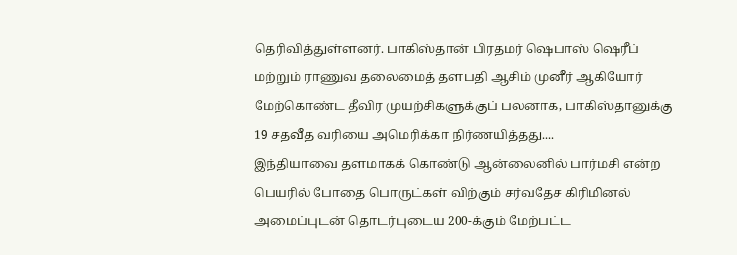தெரிவித்துள்ளனர். பாகிஸ்தான் பிரதமர் ஷெபாஸ் ஷெரீப் மற்றும் ராணுவ தலைமைத் தளபதி ஆசிம் முனீர் ஆகியோர் மேற்கொண்ட தீவிர முயற்சிகளுக்குப் பலனாக, பாகிஸ்தானுக்கு 19 சதவீத வரியை அமெரிக்கா நிர்ணயித்தது....
இந்தியாவை தளமாகக் கொண்டு ஆன்லைனில் பார்மசி என்ற பெயரில் போதை பொருட்கள் விற்கும் சர்வதேச கிரிமினல் அமைப்புடன் தொடர்புடைய 200-க்கும் மேற்பட்ட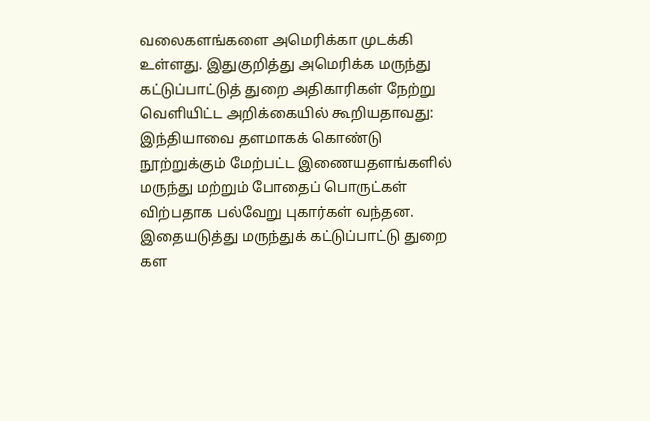வலைகளங்களை அமெரிக்கா முடக்கி உள்ளது. இதுகுறித்து அமெரிக்க மருந்து கட்டுப்பாட்டுத் துறை அதிகாரிகள் நேற்று வெளியிட்ட அறிக்கையில் கூறியதாவது: இந்தியாவை தளமாகக் கொண்டு நூற்றுக்கும் மேற்பட்ட இணையதளங்களில் மருந்து மற்றும் போதைப் பொருட்கள் விற்பதாக பல்வேறு புகார்கள் வந்தன. இதையடுத்து மருந்துக் கட்டுப்பாட்டு துறை கள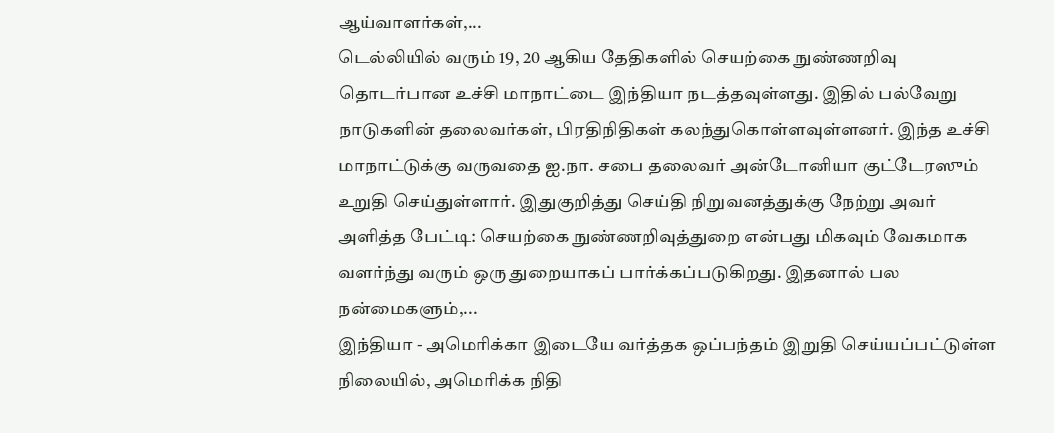ஆய்வாளர்கள்,...
டெல்லியில் வரும் 19, 20 ஆகிய தேதிகளில் செயற்கை நுண்ணறிவு தொடர்பான உச்சி மாநாட்டை இந்தியா நடத்தவுள்ளது. இதில் பல்வேறு நாடுகளின் தலைவர்கள், பிரதிநிதிகள் கலந்துகொள்ளவுள்ளனர். இந்த உச்சி மாநாட்டுக்கு வருவதை ஐ.நா. சபை தலைவர் அன்டோனியா குட்டேரஸும் உறுதி செய்துள்ளார். இதுகுறித்து செய்தி நிறுவனத்துக்கு நேற்று அவர் அளித்த பேட்டி: செயற்கை நுண்ணறிவுத்துறை என்பது மிகவும் வேகமாக வளர்ந்து வரும் ஒரு துறையாகப் பார்க்கப்படுகிறது. இதனால் பல நன்மைகளும்,...
இந்தியா - அமெரிக்கா இடையே வர்த்தக ஒப்பந்தம் இறுதி செய்யப்பட்டுள்ள நிலையில், அமெரிக்க நிதி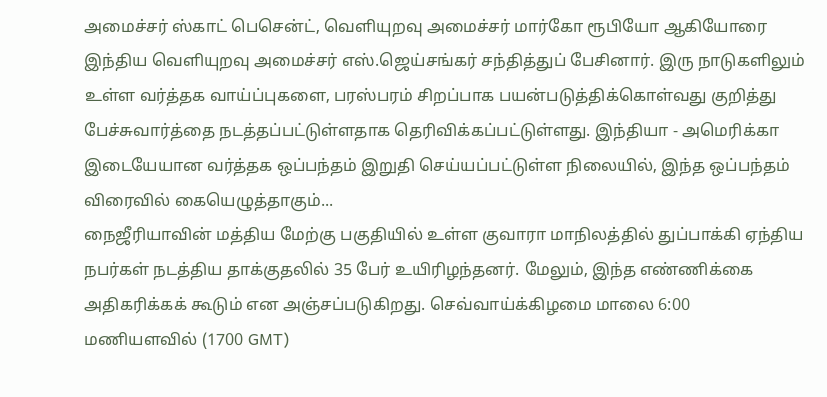அமைச்சர் ஸ்காட் பெசென்ட், வெளியுறவு அமைச்சர் மார்கோ ரூபியோ ஆகியோரை இந்திய வெளியுறவு அமைச்சர் எஸ்.ஜெய்சங்கர் சந்தித்துப் பேசினார். இரு நாடுகளிலும் உள்ள வர்த்தக வாய்ப்புகளை, பரஸ்பரம் சிறப்பாக பயன்படுத்திக்கொள்வது குறித்து பேச்சுவார்த்தை நடத்தப்பட்டுள்ளதாக தெரிவிக்கப்பட்டுள்ளது. இந்தியா - அமெரிக்கா இடையேயான வர்த்தக ஒப்பந்தம் இறுதி செய்யப்பட்டுள்ள நிலையில், இந்த ஒப்பந்தம் விரைவில் கையெழுத்தாகும்...
நைஜீரியாவின் மத்திய மேற்கு பகுதியில் உள்ள குவாரா மாநிலத்தில் துப்பாக்கி ஏந்திய நபர்கள் நடத்திய தாக்குதலில் 35 பேர் உயிரிழந்தனர். மேலும், இந்த எண்ணிக்கை அதிகரிக்கக் கூடும் என அஞ்சப்படுகிறது. செவ்வாய்க்கிழமை மாலை 6:00 மணியளவில் (1700 GMT)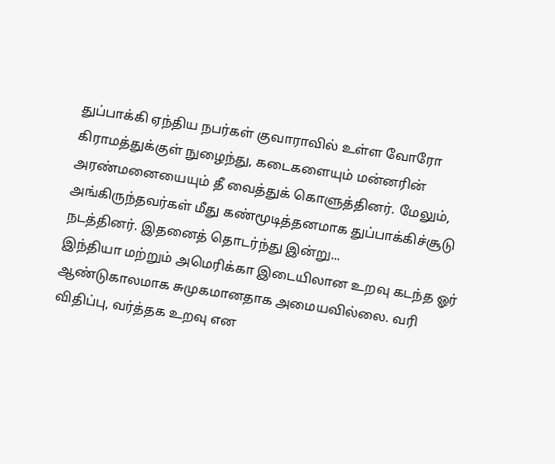துப்பாக்கி ஏந்திய நபர்கள் குவாராவில் உள்ள வோரோ கிராமத்துக்குள் நுழைந்து, கடைகளையும் மன்னரின் அரண்மனையையும் தீ வைத்துக் கொளுத்தினர். மேலும், அங்கிருந்தவர்கள் மீது கண்மூடித்தனமாக துப்பாக்கிச்சூடு நடத்தினர். இதனைத் தொடர்ந்து இன்று...
இந்தியா மற்றும் அமெரிக்கா இடையிலான உறவு கடந்த ஓர் ஆண்டுகாலமாக சுமுகமானதாக அமையவில்லை. வரி விதிப்பு, வர்த்தக உறவு என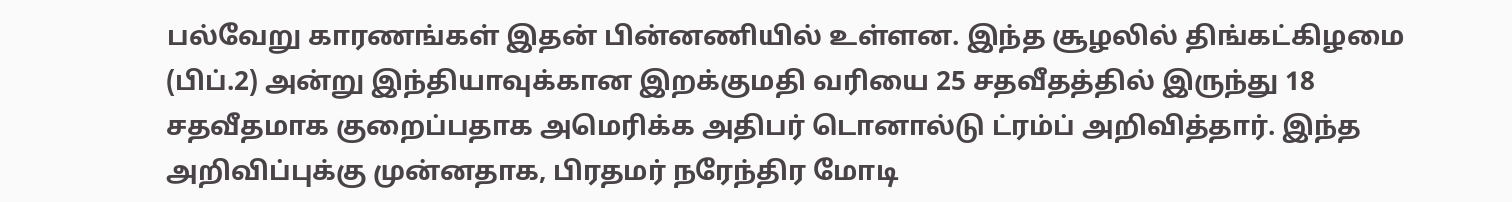பல்வேறு காரணங்கள் இதன் பின்னணியில் உள்ளன. இந்த சூழலில் திங்கட்கிழமை (பிப்.2) அன்று இந்தியாவுக்கான இறக்குமதி வரியை 25 சதவீதத்தில் இருந்து 18 சதவீதமாக குறைப்பதாக அமெரிக்க அதிபர் டொனால்டு ட்ரம்ப் அறிவித்தார். இந்த அறிவிப்புக்கு முன்னதாக, பிரதமர் நரேந்திர மோடி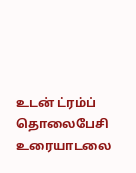உடன் ட்ரம்ப் தொலைபேசி உரையாடலை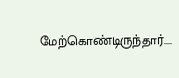மேற்கொண்டிருந்தார்....